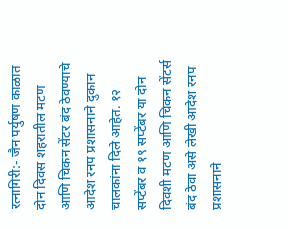रत्नागिरी:- जैन पर्युषण काळात दोन दिवस शहरातील मटण आणि चिकन सेंटर बंद ठेवण्याचे आदेश रनप प्रशासनाने दुकान चालकांना दिले आहेत. १२ सप्टेंबर व १९ सप्टेंबर या दोन दिवशी मटण आणि चिकन सेंटर्स बंद ठेवा असे लेखी आदेश रनप प्रशासनाने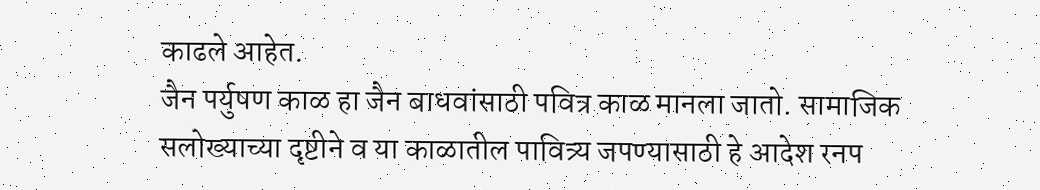काढले आहेत.
जैन पर्युषण काळ हा जैन बाधवांसाठी पवित्र काळ मानला जातो. सामाजिक सलोख्याच्या दृष्टीने व या काळातील पावित्र्य जपण्यासाठी हे आदेश रनप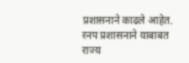प्रशासनाने काढले आहेत. रनप प्रशासनाने याबाबत राज्य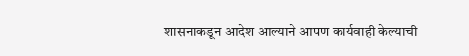शासनाकडून आदेश आल्याने आपण कार्यवाही केल्याची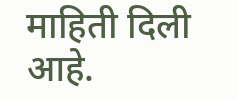माहिती दिली आहे.